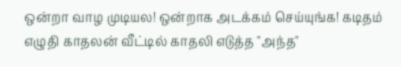ஒன்றா வாழ முடியல! ஒன்றாக அடக்கம் செய்யுங்க! கடிதம் எழுதி காதலன் வீட்டில் காதலி எடுத்த "அந்த"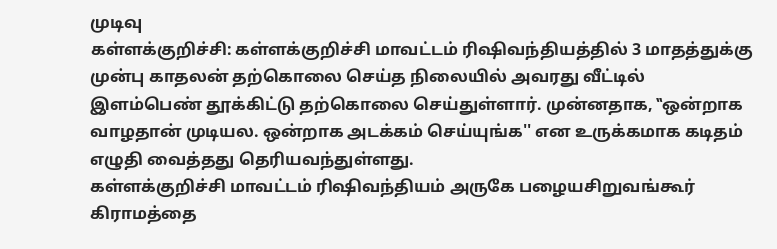முடிவு
கள்ளக்குறிச்சி: கள்ளக்குறிச்சி மாவட்டம் ரிஷிவந்தியத்தில் 3 மாதத்துக்கு முன்பு காதலன் தற்கொலை செய்த நிலையில் அவரது வீட்டில் இளம்பெண் தூக்கிட்டு தற்கொலை செய்துள்ளார். முன்னதாக, ‛‛ஒன்றாக வாழதான் முடியல. ஒன்றாக அடக்கம் செய்யுங்க'' என உருக்கமாக கடிதம் எழுதி வைத்தது தெரியவந்துள்ளது.
கள்ளக்குறிச்சி மாவட்டம் ரிஷிவந்தியம் அருகே பழையசிறுவங்கூர் கிராமத்தை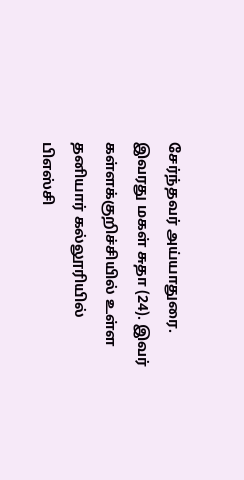சேர்ந்தவர் அய்யாதுரை. இவரது மகள் சுதா (24). இவர் கள்ளக்குறிச்சியில் உள்ள தனியார் கல்லூரியில் பிஎஸ்சி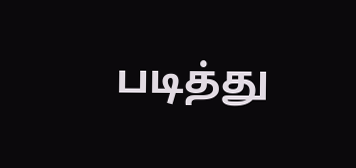படித்து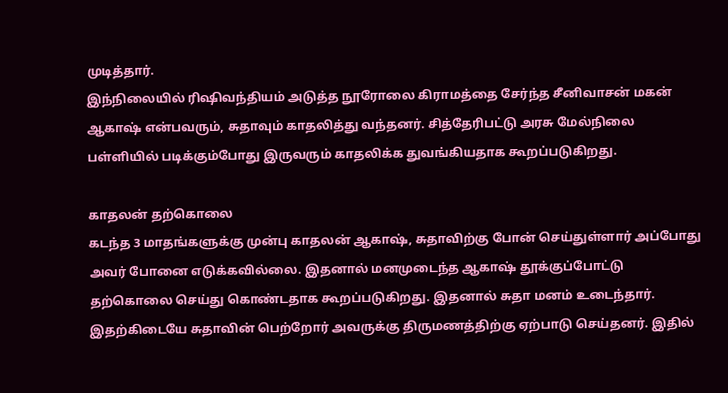முடித்தார்.
இந்நிலையில் ரிஷிவந்தியம் அடுத்த நூரோலை கிராமத்தை சேர்ந்த சீனிவாசன் மகன் ஆகாஷ் என்பவரும், சுதாவும் காதலித்து வந்தனர். சித்தேரிபட்டு அரசு மேல்நிலை பள்ளியில் படிக்கும்போது இருவரும் காதலிக்க துவங்கியதாக கூறப்படுகிறது.

காதலன் தற்கொலை
கடந்த 3 மாதங்களுக்கு முன்பு காதலன் ஆகாஷ், சுதாவிற்கு போன் செய்துள்ளார் அப்போது அவர் போனை எடுக்கவில்லை. இதனால் மனமுடைந்த ஆகாஷ் தூக்குப்போட்டு தற்கொலை செய்து கொண்டதாக கூறப்படுகிறது. இதனால் சுதா மனம் உடைந்தார். இதற்கிடையே சுதாவின் பெற்றோர் அவருக்கு திருமணத்திற்கு ஏற்பாடு செய்தனர். இதில்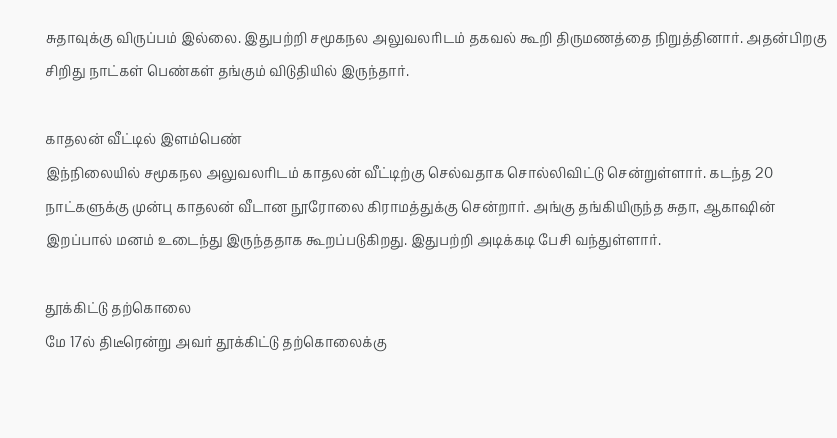சுதாவுக்கு விருப்பம் இல்லை. இதுபற்றி சமூகநல அலுவலரிடம் தகவல் கூறி திருமணத்தை நிறுத்தினார். அதன்பிறகு சிறிது நாட்கள் பெண்கள் தங்கும் விடுதியில் இருந்தார்.

காதலன் வீட்டில் இளம்பெண்
இந்நிலையில் சமூகநல அலுவலரிடம் காதலன் வீட்டிற்கு செல்வதாக சொல்லிவிட்டு சென்றுள்ளார். கடந்த 20 நாட்களுக்கு முன்பு காதலன் வீடான நூரோலை கிராமத்துக்கு சென்றார். அங்கு தங்கியிருந்த சுதா, ஆகாஷின் இறப்பால் மனம் உடைந்து இருந்ததாக கூறப்படுகிறது. இதுபற்றி அடிக்கடி பேசி வந்துள்ளார்.

தூக்கிட்டு தற்கொலை
மே 17ல் திடீரென்று அவர் தூக்கிட்டு தற்கொலைக்கு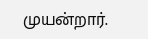முயன்றார்.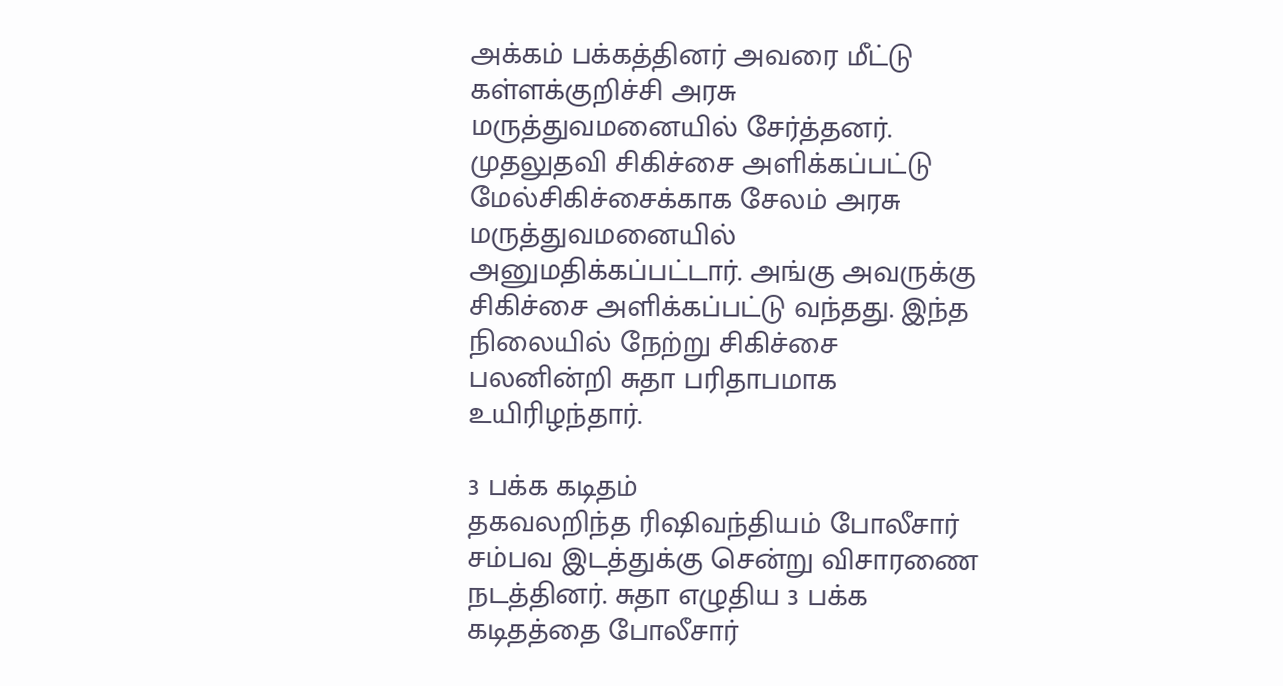அக்கம் பக்கத்தினர் அவரை மீட்டு கள்ளக்குறிச்சி அரசு மருத்துவமனையில் சேர்த்தனர். முதலுதவி சிகிச்சை அளிக்கப்பட்டு மேல்சிகிச்சைக்காக சேலம் அரசு மருத்துவமனையில் அனுமதிக்கப்பட்டார். அங்கு அவருக்கு சிகிச்சை அளிக்கப்பட்டு வந்தது. இந்த நிலையில் நேற்று சிகிச்சை பலனின்றி சுதா பரிதாபமாக உயிரிழந்தார்.

3 பக்க கடிதம்
தகவலறிந்த ரிஷிவந்தியம் போலீசார் சம்பவ இடத்துக்கு சென்று விசாரணை நடத்தினர். சுதா எழுதிய 3 பக்க கடிதத்தை போலீசார்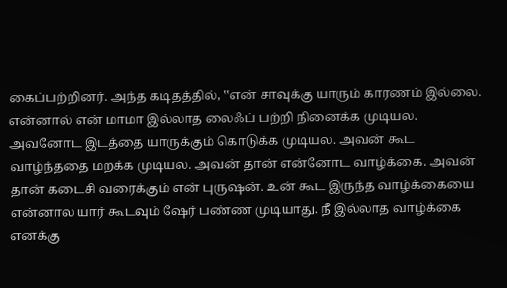கைப்பற்றினர். அந்த கடிதத்தில், ‛‛என் சாவுக்கு யாரும் காரணம் இல்லை. என்னால் என் மாமா இல்லாத லைஃப் பற்றி நினைக்க முடியல. அவனோட இடத்தை யாருக்கும் கொடுக்க முடியல. அவன் கூட வாழ்ந்ததை மறக்க முடியல. அவன் தான் என்னோட வாழ்க்கை. அவன் தான் கடைசி வரைக்கும் என் புருஷன். உன் கூட இருந்த வாழ்க்கையை என்னால யார் கூடவும் ஷேர் பண்ண முடியாது. நீ இல்லாத வாழ்க்கை எனக்கு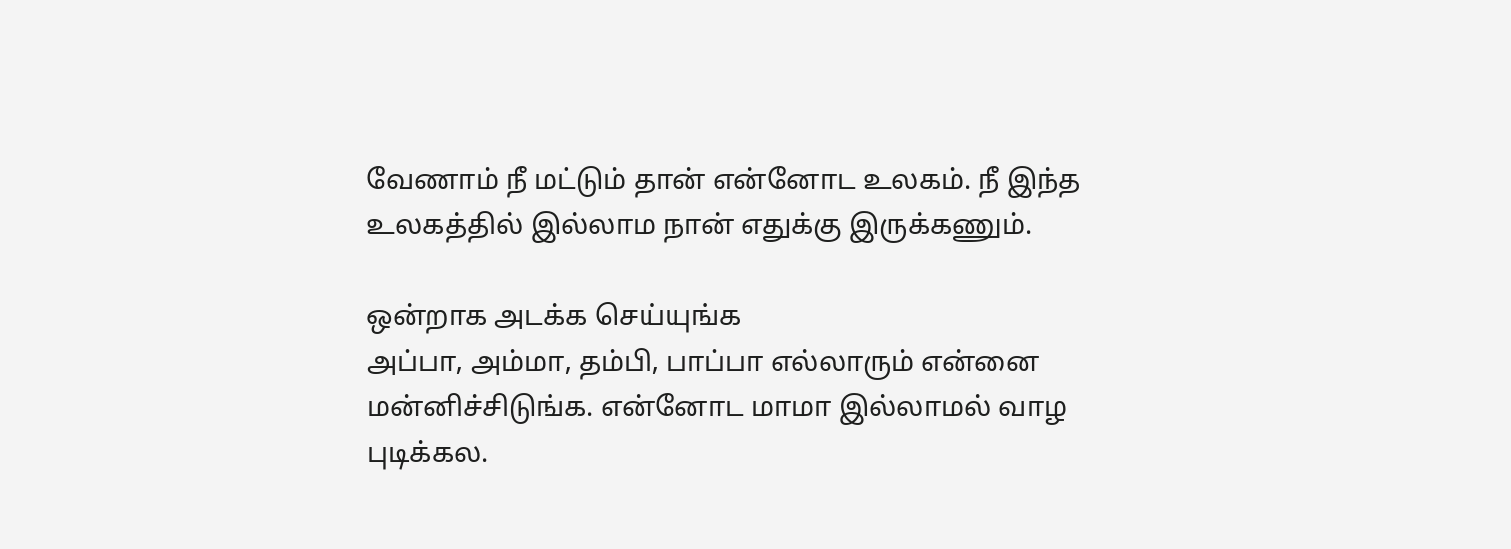வேணாம் நீ மட்டும் தான் என்னோட உலகம். நீ இந்த உலகத்தில் இல்லாம நான் எதுக்கு இருக்கணும்.

ஒன்றாக அடக்க செய்யுங்க
அப்பா, அம்மா, தம்பி, பாப்பா எல்லாரும் என்னை மன்னிச்சிடுங்க. என்னோட மாமா இல்லாமல் வாழ புடிக்கல.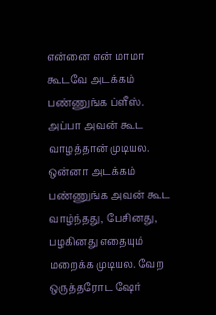என்னை என் மாமா கூடவே அடக்கம் பண்ணுங்க ப்ளீஸ். அப்பா அவன் கூட வாழத்தான் முடியல. ஒன்னா அடக்கம் பண்ணுங்க அவன் கூட வாழ்ந்தது, பேசினது, பழகினது எதையும் மறைக்க முடியல. வேற ஒருத்தரோட ஷேர்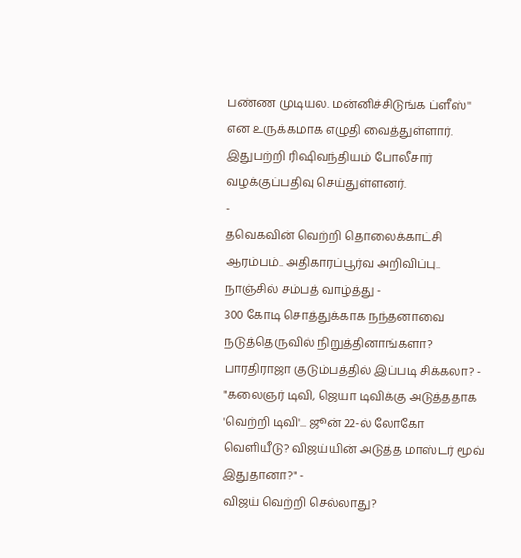பண்ண முடியல. மன்னிச்சிடுங்க ப்ளீஸ்'' என உருக்கமாக எழுதி வைத்துள்ளார். இதுபற்றி ரிஷிவந்தியம் போலீசார் வழக்குப்பதிவு செய்துள்ளனர்.
-
தவெகவின் வெற்றி தொலைக்காட்சி ஆரம்பம்.. அதிகாரப்பூர்வ அறிவிப்பு.. நாஞ்சில் சம்பத் வாழ்த்து -
300 கோடி சொத்துக்காக நந்தனாவை நடுத்தெருவில் நிறுத்தினாங்களா? பாரதிராஜா குடும்பத்தில் இப்படி சிக்கலா? -
"கலைஞர் டிவி, ஜெயா டிவிக்கு அடுத்ததாக 'வெற்றி டிவி'... ஜூன் 22-ல் லோகோ வெளியீடு? விஜய்யின் அடுத்த மாஸ்டர் மூவ் இதுதானா?" -
விஜய் வெற்றி செல்லாது?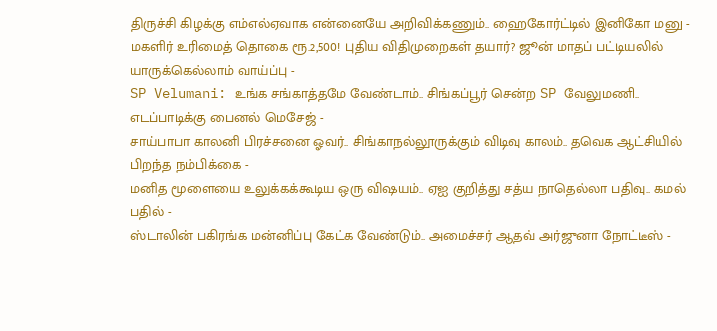திருச்சி கிழக்கு எம்எல்ஏவாக என்னையே அறிவிக்கணும்.. ஹைகோர்ட்டில் இனிகோ மனு -
மகளிர் உரிமைத் தொகை ரூ.2,500! புதிய விதிமுறைகள் தயார்? ஜூன் மாதப் பட்டியலில் யாருக்கெல்லாம் வாய்ப்பு -
SP Velumani: உங்க சங்காத்தமே வேண்டாம்.. சிங்கப்பூர் சென்ற SP வேலுமணி.. எடப்பாடிக்கு பைனல் மெசேஜ் -
சாய்பாபா காலனி பிரச்சனை ஓவர்.. சிங்காநல்லூருக்கும் விடிவு காலம்.. தவெக ஆட்சியில் பிறந்த நம்பிக்கை -
மனித மூளையை உலுக்கக்கூடிய ஒரு விஷயம்.. ஏஐ குறித்து சத்ய நாதெல்லா பதிவு.. கமல் பதில் -
ஸ்டாலின் பகிரங்க மன்னிப்பு கேட்க வேண்டும்.. அமைச்சர் ஆதவ் அர்ஜுனா நோட்டீஸ் -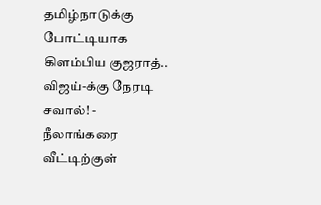தமிழ்நாடுக்கு போட்டியாக கிளம்பிய குஜராத்.. விஜய்-க்கு நேரடி சவால்! -
நீலாங்கரை வீட்டிற்குள்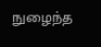நுழைந்த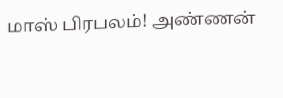மாஸ் பிரபலம்! அண்ணன்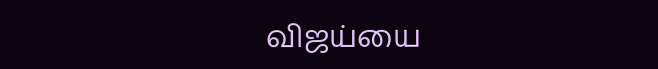விஜய்யை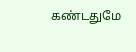கண்டதுமே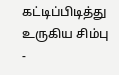கட்டிப்பிடித்து உருகிய சிம்பு -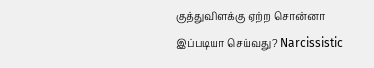குத்துவிளக்கு ஏற்ற சொன்னா இப்படியா செய்வது? Narcissistic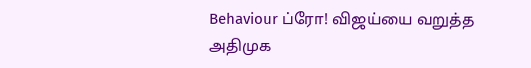Behaviour ப்ரோ! விஜய்யை வறுத்த அதிமுக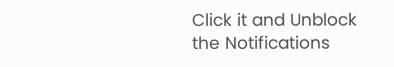Click it and Unblock the Notifications